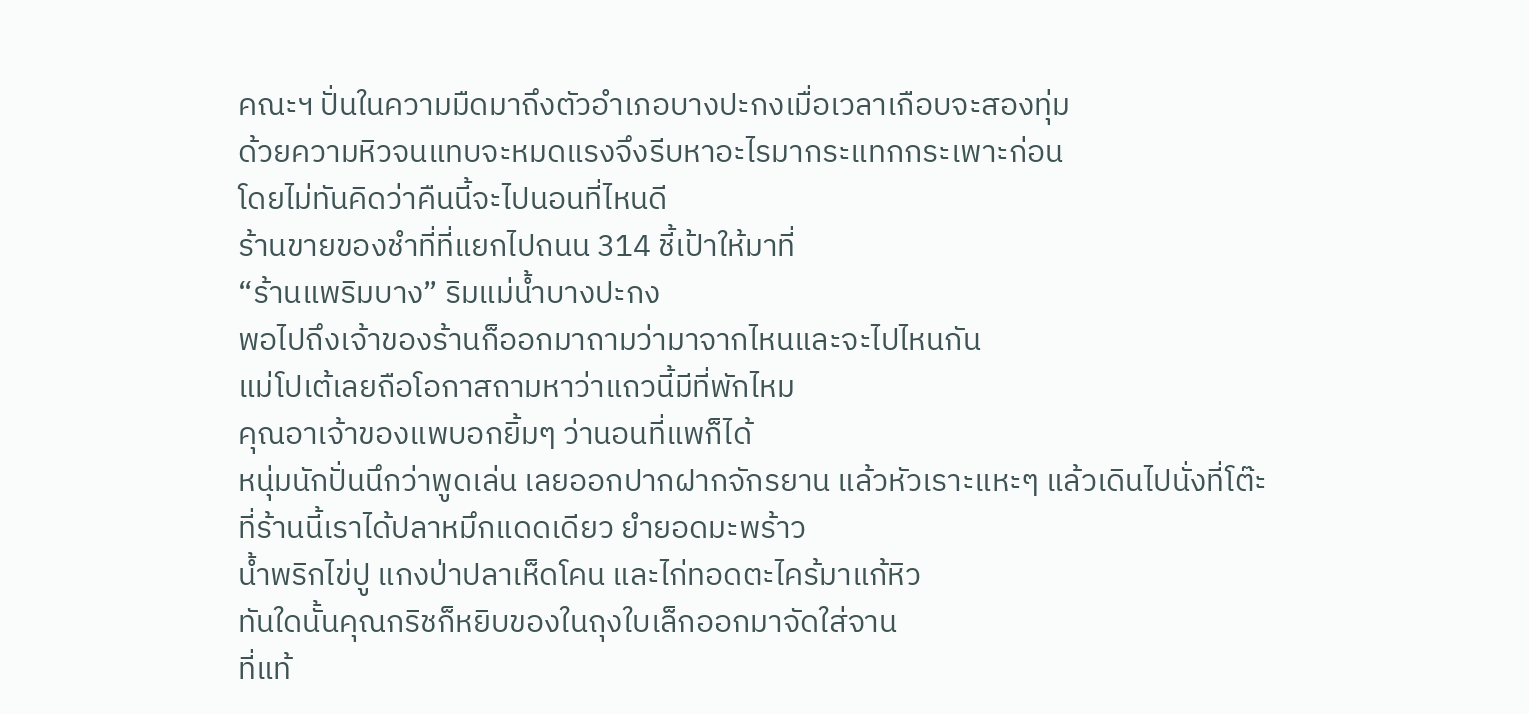คณะฯ ปั่นในความมืดมาถึงตัวอำเภอบางปะกงเมื่อเวลาเกือบจะสองทุ่ม
ด้วยความหิวจนแทบจะหมดแรงจึงรีบหาอะไรมากระแทกกระเพาะก่อน
โดยไม่ทันคิดว่าคืนนี้จะไปนอนที่ไหนดี
ร้านขายของชำที่ที่แยกไปถนน 314 ชี้เป้าให้มาที่
“ร้านแพริมบาง” ริมแม่น้ำบางปะกง
พอไปถึงเจ้าของร้านก็ออกมาถามว่ามาจากไหนและจะไปไหนกัน
แม่โปเต้เลยถือโอกาสถามหาว่าแถวนี้มีที่พักไหม
คุณอาเจ้าของแพบอกยิ้มๆ ว่านอนที่แพก็ได้
หนุ่มนักปั่นนึกว่าพูดเล่น เลยออกปากฝากจักรยาน แล้วหัวเราะแหะๆ แล้วเดินไปนั่งที่โต๊ะ
ที่ร้านนี้เราได้ปลาหมึกแดดเดียว ยำยอดมะพร้าว
น้ำพริกไข่ปู แกงป่าปลาเห็ดโคน และไก่ทอดตะไคร้มาแก้หิว
ทันใดนั้นคุณกริชก็หยิบของในถุงใบเล็กออกมาจัดใส่จาน
ที่แท้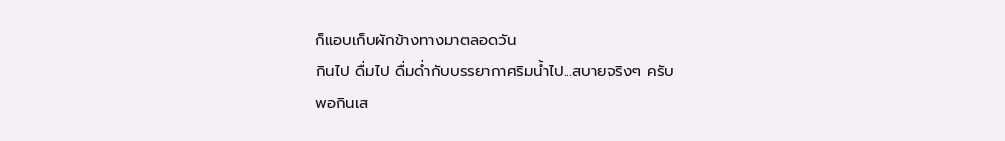ก็แอบเก็บผักข้างทางมาตลอดวัน
กินไป ดื่มไป ดื่มด่ำกับบรรยากาศริมน้ำไป...สบายจริงๆ ครับ
พอกินเส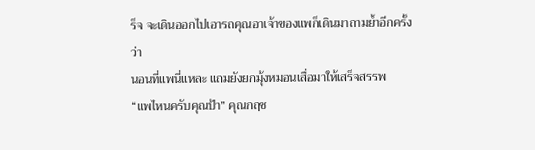ร็จ จะเดินออกไปเอารถคุณอาเจ้าของแพก็เดินมาถามย้ำอีกครั้งว่า
นอนที่แพนี่แหละ แถมยังยกมุ้งหมอนเสื่อมาให้เสร็จสรรพ
“แพไหนครับคุณป้า” คุณกฤช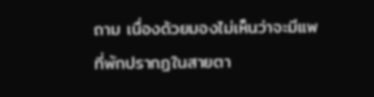ถาม เนื่องด้วยมองไม่เห็นว่าจะมีแพที่พักปรากฏในสายตา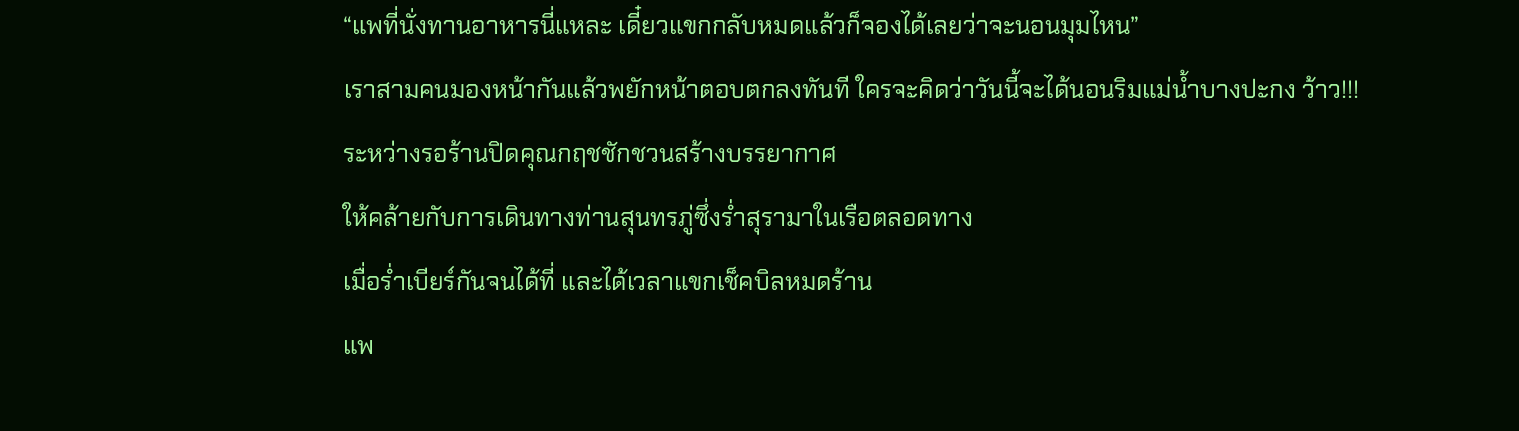“แพที่นั่งทานอาหารนี่แหละ เดี๋ยวแขกกลับหมดแล้วก็จองได้เลยว่าจะนอนมุมไหน”
เราสามคนมองหน้ากันแล้วพยักหน้าตอบตกลงทันที ใครจะคิดว่าวันนี้จะได้นอนริมแม่น้ำบางปะกง ว้าว!!!
ระหว่างรอร้านปิดคุณกฤชชักชวนสร้างบรรยากาศ
ให้คล้ายกับการเดินทางท่านสุนทรภู่ซึ่งร่ำสุรามาในเรือตลอดทาง
เมื่อร่ำเบียร์กันจนได้ที่ และได้เวลาแขกเช็คบิลหมดร้าน
แพ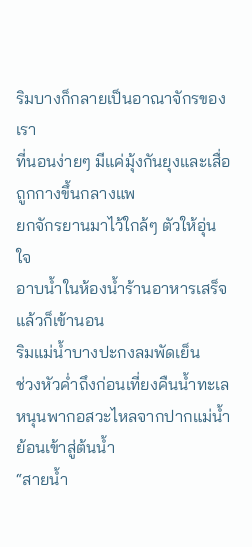ริมบางก็กลายเป็นอาณาจักรของเรา
ที่นอนง่ายๆ มีแค่มุ้งกันยุงและเสื่อถูกกางขึ้นกลางแพ
ยกจักรยานมาไว้ใกล้ๆ ตัวให้อุ่นใจ
อาบน้ำในห้องน้ำร้านอาหารเสร็จแล้วก็เข้านอน
ริมแม่น้ำบางปะกงลมพัดเย็น
ช่วงหัวค่ำถึงก่อนเที่ยงคืนน้ำทะเลหนุนพากอสวะไหลจากปากแม่น้ำย้อนเข้าสู่ต้นน้ำ
“สายน้ำ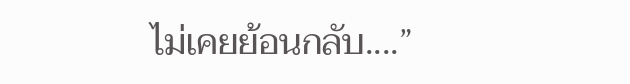ไม่เคยย้อนกลับ....”